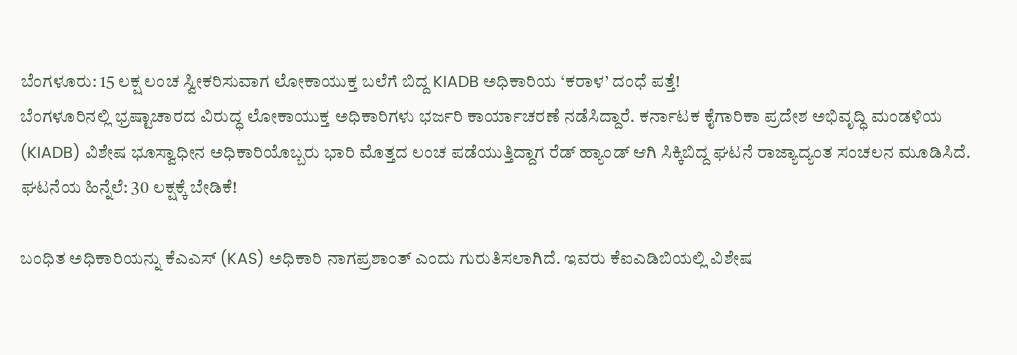ಬೆಂಗಳೂರು: 15 ಲಕ್ಷ ಲಂಚ ಸ್ವೀಕರಿಸುವಾಗ ಲೋಕಾಯುಕ್ತ ಬಲೆಗೆ ಬಿದ್ದ KIADB ಅಧಿಕಾರಿಯ ‘ಕರಾಳ’ ದಂಧೆ ಪತ್ತೆ!
ಬೆಂಗಳೂರಿನಲ್ಲಿ ಭ್ರಷ್ಟಾಚಾರದ ವಿರುದ್ಧ ಲೋಕಾಯುಕ್ತ ಅಧಿಕಾರಿಗಳು ಭರ್ಜರಿ ಕಾರ್ಯಾಚರಣೆ ನಡೆಸಿದ್ದಾರೆ. ಕರ್ನಾಟಕ ಕೈಗಾರಿಕಾ ಪ್ರದೇಶ ಅಭಿವೃದ್ಧಿ ಮಂಡಳಿಯ (KIADB) ವಿಶೇಷ ಭೂಸ್ವಾಧೀನ ಅಧಿಕಾರಿಯೊಬ್ಬರು ಭಾರಿ ಮೊತ್ತದ ಲಂಚ ಪಡೆಯುತ್ತಿದ್ದಾಗ ರೆಡ್ ಹ್ಯಾಂಡ್ ಆಗಿ ಸಿಕ್ಕಿಬಿದ್ದ ಘಟನೆ ರಾಜ್ಯಾದ್ಯಂತ ಸಂಚಲನ ಮೂಡಿಸಿದೆ.
ಘಟನೆಯ ಹಿನ್ನೆಲೆ: 30 ಲಕ್ಷಕ್ಕೆ ಬೇಡಿಕೆ!

ಬಂಧಿತ ಅಧಿಕಾರಿಯನ್ನು ಕೆಎಎಸ್ (KAS) ಅಧಿಕಾರಿ ನಾಗಪ್ರಶಾಂತ್ ಎಂದು ಗುರುತಿಸಲಾಗಿದೆ. ಇವರು ಕೆಐಎಡಿಬಿಯಲ್ಲಿ ವಿಶೇಷ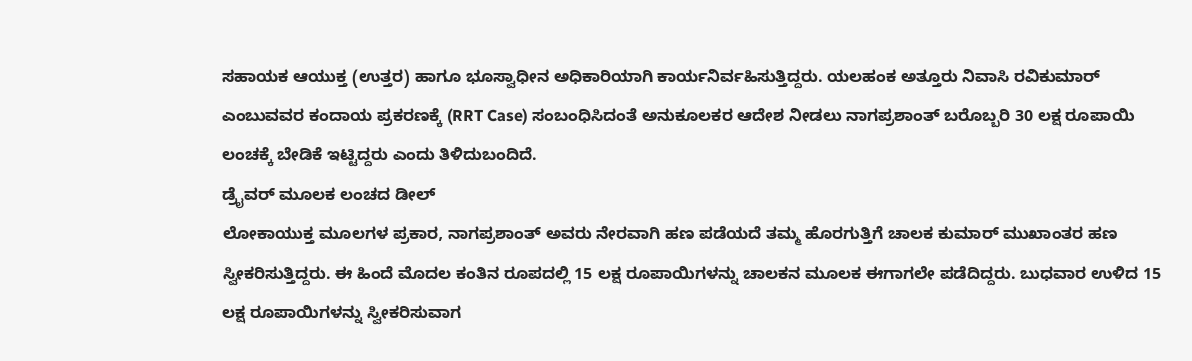ಸಹಾಯಕ ಆಯುಕ್ತ (ಉತ್ತರ) ಹಾಗೂ ಭೂಸ್ವಾಧೀನ ಅಧಿಕಾರಿಯಾಗಿ ಕಾರ್ಯನಿರ್ವಹಿಸುತ್ತಿದ್ದರು. ಯಲಹಂಕ ಅತ್ತೂರು ನಿವಾಸಿ ರವಿಕುಮಾರ್ ಎಂಬುವವರ ಕಂದಾಯ ಪ್ರಕರಣಕ್ಕೆ (RRT Case) ಸಂಬಂಧಿಸಿದಂತೆ ಅನುಕೂಲಕರ ಆದೇಶ ನೀಡಲು ನಾಗಪ್ರಶಾಂತ್ ಬರೊಬ್ಬರಿ 30 ಲಕ್ಷ ರೂಪಾಯಿ ಲಂಚಕ್ಕೆ ಬೇಡಿಕೆ ಇಟ್ಟಿದ್ದರು ಎಂದು ತಿಳಿದುಬಂದಿದೆ.
ಡ್ರೈವರ್ ಮೂಲಕ ಲಂಚದ ಡೀಲ್
ಲೋಕಾಯುಕ್ತ ಮೂಲಗಳ ಪ್ರಕಾರ, ನಾಗಪ್ರಶಾಂತ್ ಅವರು ನೇರವಾಗಿ ಹಣ ಪಡೆಯದೆ ತಮ್ಮ ಹೊರಗುತ್ತಿಗೆ ಚಾಲಕ ಕುಮಾರ್ ಮುಖಾಂತರ ಹಣ ಸ್ವೀಕರಿಸುತ್ತಿದ್ದರು. ಈ ಹಿಂದೆ ಮೊದಲ ಕಂತಿನ ರೂಪದಲ್ಲಿ 15 ಲಕ್ಷ ರೂಪಾಯಿಗಳನ್ನು ಚಾಲಕನ ಮೂಲಕ ಈಗಾಗಲೇ ಪಡೆದಿದ್ದರು. ಬುಧವಾರ ಉಳಿದ 15 ಲಕ್ಷ ರೂಪಾಯಿಗಳನ್ನು ಸ್ವೀಕರಿಸುವಾಗ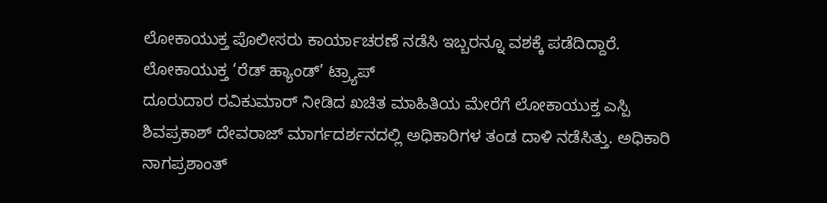ಲೋಕಾಯುಕ್ತ ಪೊಲೀಸರು ಕಾರ್ಯಾಚರಣೆ ನಡೆಸಿ ಇಬ್ಬರನ್ನೂ ವಶಕ್ಕೆ ಪಡೆದಿದ್ದಾರೆ.
ಲೋಕಾಯುಕ್ತ ‘ರೆಡ್ ಹ್ಯಾಂಡ್’ ಟ್ರ್ಯಾಪ್
ದೂರುದಾರ ರವಿಕುಮಾರ್ ನೀಡಿದ ಖಚಿತ ಮಾಹಿತಿಯ ಮೇರೆಗೆ ಲೋಕಾಯುಕ್ತ ಎಸ್ಪಿ ಶಿವಪ್ರಕಾಶ್ ದೇವರಾಜ್ ಮಾರ್ಗದರ್ಶನದಲ್ಲಿ ಅಧಿಕಾರಿಗಳ ತಂಡ ದಾಳಿ ನಡೆಸಿತ್ತು. ಅಧಿಕಾರಿ ನಾಗಪ್ರಶಾಂತ್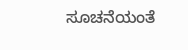ಸೂಚನೆಯಂತೆ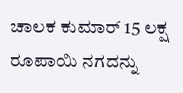ಚಾಲಕ ಕುಮಾರ್ 15 ಲಕ್ಷ ರೂಪಾಯಿ ನಗದನ್ನು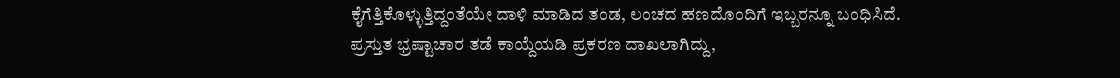ಕೈಗೆತ್ತಿಕೊಳ್ಳುತ್ತಿದ್ದಂತೆಯೇ ದಾಳಿ ಮಾಡಿದ ತಂಡ, ಲಂಚದ ಹಣದೊಂದಿಗೆ ಇಬ್ಬರನ್ನೂ ಬಂಧಿಸಿದೆ.
ಪ್ರಸ್ತುತ ಭ್ರಷ್ಟಾಚಾರ ತಡೆ ಕಾಯ್ದೆಯಡಿ ಪ್ರಕರಣ ದಾಖಲಾಗಿದ್ದು,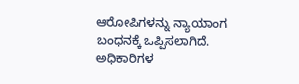ಆರೋಪಿಗಳನ್ನು ನ್ಯಾಯಾಂಗ ಬಂಧನಕ್ಕೆ ಒಪ್ಪಿಸಲಾಗಿದೆ. ಅಧಿಕಾರಿಗಳ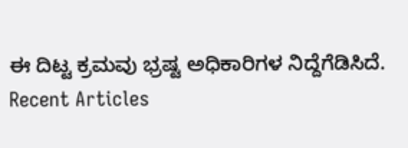ಈ ದಿಟ್ಟ ಕ್ರಮವು ಭ್ರಷ್ಟ ಅಧಿಕಾರಿಗಳ ನಿದ್ದೆಗೆಡಿಸಿದೆ.
Recent Articles